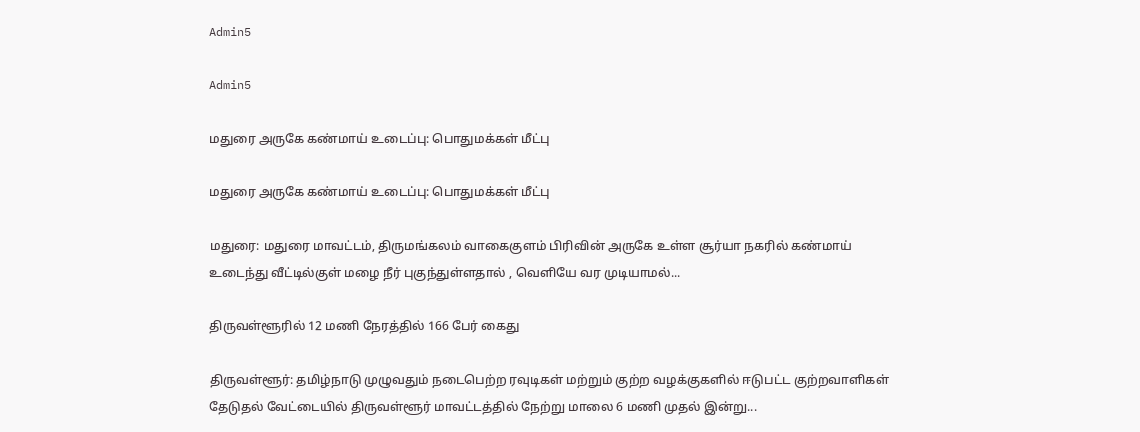Admin5

Admin5

மதுரை அருகே கண்மாய் உடைப்பு: பொதுமக்கள் மீட்பு

மதுரை அருகே கண்மாய் உடைப்பு: பொதுமக்கள் மீட்பு

மதுரை: மதுரை மாவட்டம், திருமங்கலம் வாகைகுளம் பிரிவின் அருகே உள்ள சூர்யா நகரில் கண்மாய் உடைந்து வீட்டில்குள் மழை நீர் புகுந்துள்ளதால் , வெளியே வர முடியாமல்...

திருவள்ளூரில் 12 மணி நேரத்தில் 166 பேர் கைது

திருவள்ளூர்: தமிழ்நாடு முழுவதும் நடைபெற்ற ரவுடிகள் மற்றும் குற்ற வழக்குகளில் ஈடுபட்ட குற்றவாளிகள் தேடுதல் வேட்டையில் திருவள்ளூர் மாவட்டத்தில் நேற்று மாலை 6 மணி முதல் இன்று...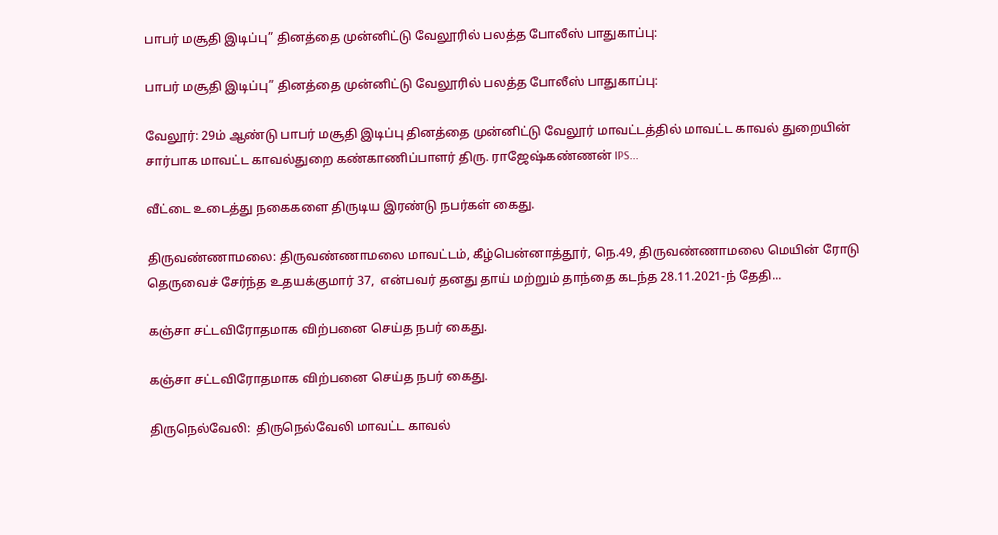பாபர் மசூதி இடிப்பு” தினத்தை முன்னிட்டு வேலூரில் பலத்த போலீஸ் பாதுகாப்பு:

பாபர் மசூதி இடிப்பு” தினத்தை முன்னிட்டு வேலூரில் பலத்த போலீஸ் பாதுகாப்பு:

வேலூர்: 29ம் ஆண்டு பாபர் மசூதி இடிப்பு தினத்தை முன்னிட்டு வேலூர் மாவட்டத்தில் மாவட்ட காவல் துறையின் சார்பாக மாவட்ட காவல்துறை கண்காணிப்பாளர் திரு. ராஜேஷ்கண்ணன் IPS...

வீட்டை உடைத்து நகைகளை திருடிய இரண்டு நபர்கள் கைது.

திருவண்ணாமலை: திருவண்ணாமலை மாவட்டம், கீழ்பென்னாத்தூர், நெ.49, திருவண்ணாமலை மெயின் ரோடு தெருவைச் சேர்ந்த உதயக்குமார் 37,  என்பவர் தனது தாய் மற்றும் தாந்தை கடந்த 28.11.2021-ந் தேதி...

கஞ்சா சட்டவிரோதமாக விற்பனை செய்த நபர் கைது.

கஞ்சா சட்டவிரோதமாக விற்பனை செய்த நபர் கைது.

திருநெல்வேலி:  திருநெல்வேலி மாவட்ட காவல்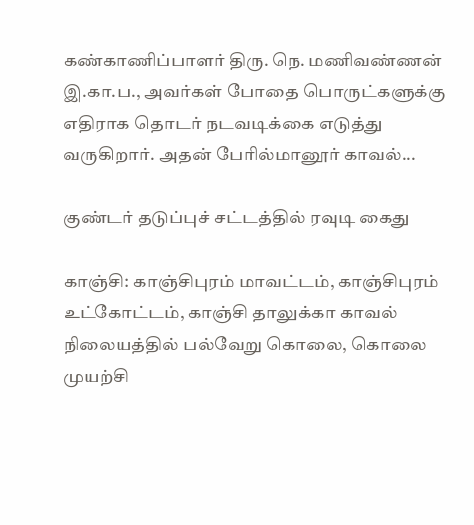கண்காணிப்பாளர் திரு. நெ. மணிவண்ணன் இ.கா.ப., அவர்கள் போதை பொருட்களுக்கு எதிராக தொடர் நடவடிக்கை எடுத்து வருகிறார். அதன் பேரில்மானூர் காவல்...

குண்டர் தடுப்புச் சட்டத்தில் ரவுடி கைது

காஞ்சி: காஞ்சிபுரம் மாவட்டம், காஞ்சிபுரம் உட்கோட்டம், காஞ்சி தாலுக்கா காவல் நிலையத்தில் பல்வேறு கொலை, கொலை முயற்சி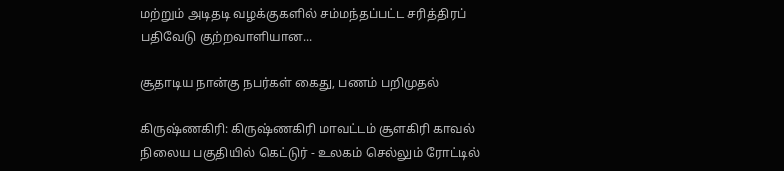மற்றும் அடிதடி வழக்குகளில் சம்மந்தப்பட்ட சரித்திரப் பதிவேடு குற்றவாளியான...

சூதாடிய நான்கு நபர்கள் கைது, பணம் பறிமுதல்

கிருஷ்ணகிரி: கிருஷ்ணகிரி மாவட்டம் சூளகிரி காவல் நிலைய பகுதியில் கெட்டுர் - உலகம் செல்லும் ரோட்டில்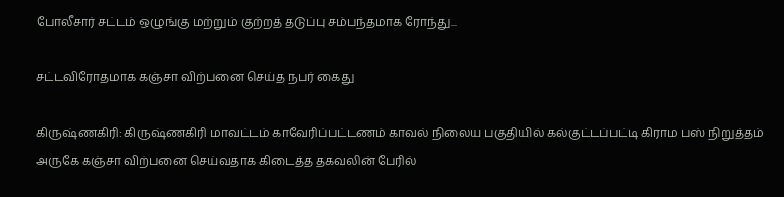போலீசார் சட்டம் ஒழுங்கு மற்றும் குற்றத் தடுப்பு சம்பந்தமாக ரோந்து...

சட்டவிரோதமாக கஞ்சா விற்பனை செய்த நபர் கைது

கிருஷ்ணகிரி: கிருஷ்ணகிரி மாவட்டம் காவேரிப்பட்டணம் காவல் நிலைய பகுதியில் கல்குட்டப்பட்டி கிராம பஸ் நிறுத்தம் அருகே கஞ்சா விற்பனை செய்வதாக கிடைத்த தகவலின் பேரில்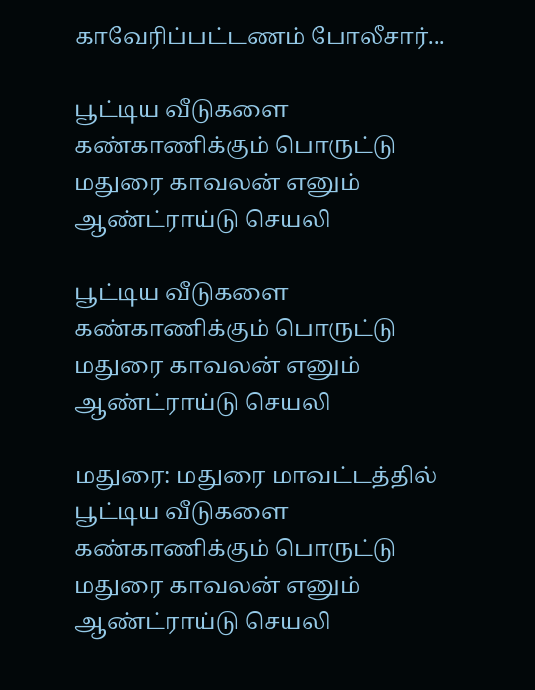காவேரிப்பட்டணம் போலீசார்...

பூட்டிய வீடுகளை கண்காணிக்கும் பொருட்டு மதுரை காவலன் எனும் ஆண்ட்ராய்டு செயலி

பூட்டிய வீடுகளை கண்காணிக்கும் பொருட்டு மதுரை காவலன் எனும் ஆண்ட்ராய்டு செயலி

மதுரை: மதுரை மாவட்டத்தில் பூட்டிய வீடுகளை கண்காணிக்கும் பொருட்டு மதுரை காவலன் எனும் ஆண்ட்ராய்டு செயலி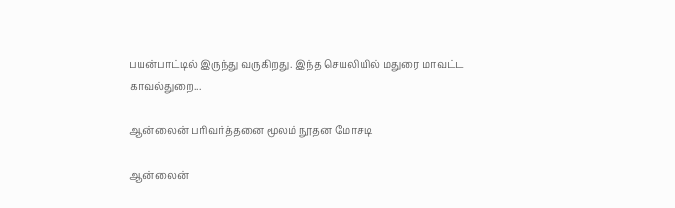பயன்பாட்டில் இருந்து வருகிறது. இந்த செயலியில் மதுரை மாவட்ட காவல்துறை...

ஆன்லைன் பரிவர்த்தனை மூலம் நூதன மோசடி

ஆன்லைன்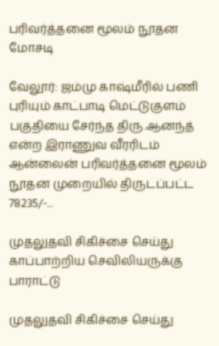பரிவர்த்தனை மூலம் நூதன மோசடி

வேலூர்: ஜம்மு காஷ்மீரில் பணி புரியும் காட்பாடி மெட்டுகுளம் பகுதியை சேர்ந்த திரு.ஆனந்த் என்ற இராணுவ வீரரிடம் ஆன்லைன் பரிவர்த்தனை மூலம் நூதன முறையில் திருடப்பட்ட 78235/-...

முதலுதவி சிகிச்சை செய்து காப்பாற்றிய செவிலியருக்கு பாராட்டு

முதலுதவி சிகிச்சை செய்து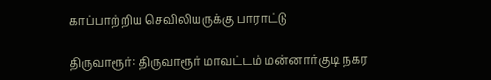காப்பாற்றிய செவிலியருக்கு பாராட்டு

திருவாரூர்: திருவாரூர் மாவட்டம் மன்னார்குடி நகர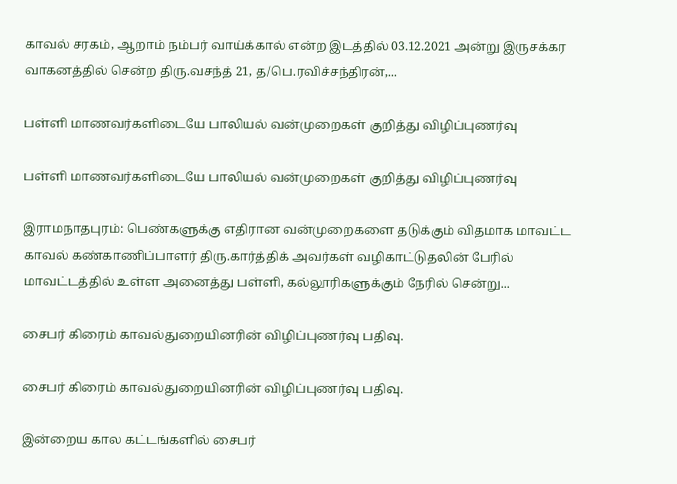காவல் சரகம், ஆறாம் நம்பர் வாய்க்கால் என்ற இடத்தில் 03.12.2021 அன்று இருசக்கர வாகனத்தில் சென்ற திரு.வசந்த் 21, த/பெ.ரவிச்சந்திரன்,...

பள்ளி மாணவர்களிடையே பாலியல் வன்முறைகள் குறித்து விழிப்புணர்வு

பள்ளி மாணவர்களிடையே பாலியல் வன்முறைகள் குறித்து விழிப்புணர்வு

இராமநாதபுரம்: பெண்களுக்கு எதிரான வன்முறைகளை தடுக்கும் விதமாக மாவட்ட காவல் கண்காணிப்பாளர் திரு.கார்த்திக் அவர்கள் வழிகாட்டுதலின் பேரில் மாவட்டத்தில் உள்ள அனைத்து பள்ளி, கல்லூரிகளுக்கும் நேரில் சென்று...

சைபர் கிரைம் காவல்துறையினரின் விழிப்புணர்வு பதிவு.

சைபர் கிரைம் காவல்துறையினரின் விழிப்புணர்வு பதிவு.

இன்றைய கால கட்டங்களில் சைபர்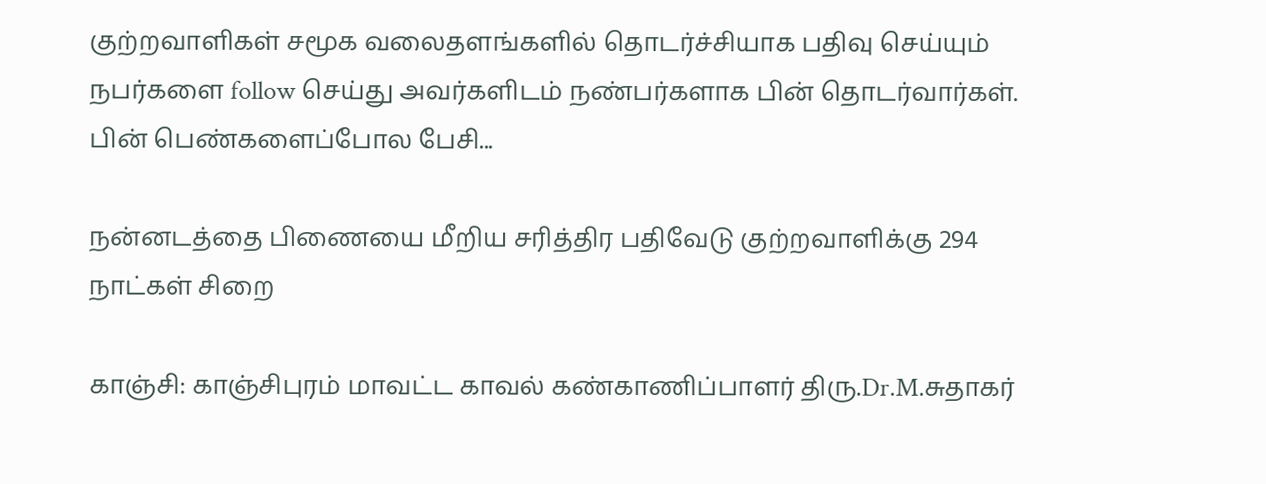குற்றவாளிகள் சமூக வலைதளங்களில் தொடர்ச்சியாக பதிவு செய்யும் நபர்களை follow செய்து அவர்களிடம் நண்பர்களாக பின் தொடர்வார்கள். பின் பெண்களைப்போல பேசி...

நன்னடத்தை பிணையை மீறிய சரித்திர பதிவேடு குற்றவாளிக்கு 294 நாட்கள் சிறை

காஞ்சி: காஞ்சிபுரம் மாவட்ட காவல் கண்காணிப்பாளர் திரு.Dr.M.சுதாகர்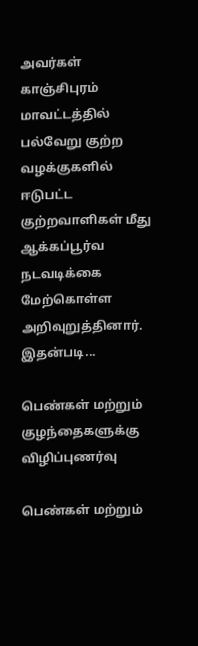அவர்கள் காஞ்சிபுரம் மாவட்டத்தில் பல்வேறு குற்ற வழக்குகளில் ஈடுபட்ட குற்றவாளிகள் மீது ஆக்கப்பூர்வ நடவடிக்கை மேற்கொள்ள அறிவுறுத்தினார். இதன்படி...

பெண்கள் மற்றும் குழந்தைகளுக்கு விழிப்புணர்வு

பெண்கள் மற்றும்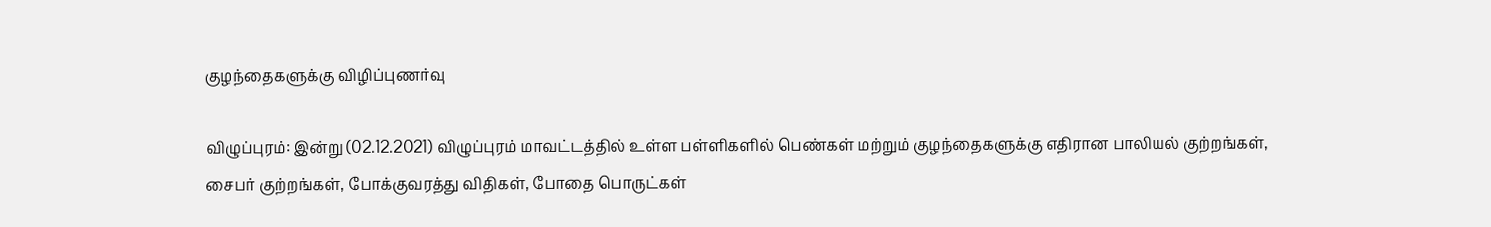குழந்தைகளுக்கு விழிப்புணர்வு

விழுப்புரம்: இன்று (02.12.2021) விழுப்புரம் மாவட்டத்தில் உள்ள பள்ளிகளில் பெண்கள் மற்றும் குழந்தைகளுக்கு எதிரான பாலியல் குற்றங்கள், சைபர் குற்றங்கள், போக்குவரத்து விதிகள், போதை பொருட்கள்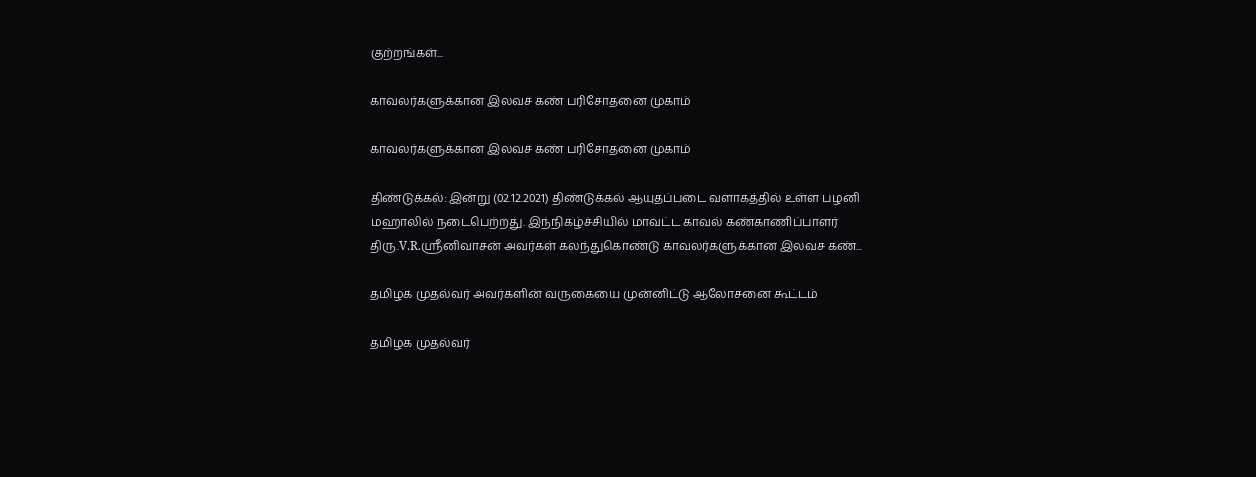குற்றங்கள்...

காவலர்களுக்கான இலவச கண் பரிசோதனை முகாம்

காவலர்களுக்கான இலவச கண் பரிசோதனை முகாம்

திண்டுக்கல்: இன்று (02.12.2021) திண்டுக்கல் ஆயுதப்படை வளாகத்தில் உள்ள பழனி மஹாலில் நடைபெற்றது. இந்நிகழ்ச்சியில் மாவட்ட காவல் கண்காணிப்பாளர் திரு.V.R.ஸ்ரீனிவாசன் அவர்கள் கலந்துகொண்டு காவலர்களுக்கான இலவச கண்...

தமிழக முதல்வர் அவர்களின் வருகையை முன்னிட்டு ஆலோசனை கூட்டம்

தமிழக முதல்வர்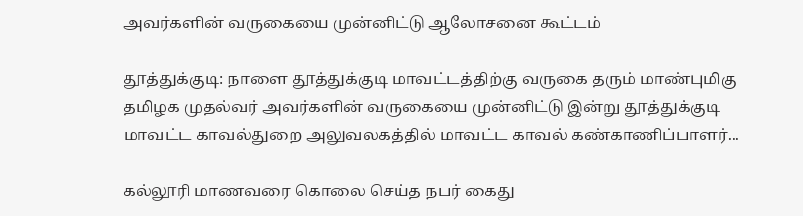அவர்களின் வருகையை முன்னிட்டு ஆலோசனை கூட்டம்

தூத்துக்குடி: நாளை தூத்துக்குடி மாவட்டத்திற்கு வருகை தரும் மாண்புமிகு தமிழக முதல்வர் அவர்களின் வருகையை முன்னிட்டு இன்று தூத்துக்குடி மாவட்ட காவல்துறை அலுவலகத்தில் மாவட்ட காவல் கண்காணிப்பாளர்...

கல்லூரி மாணவரை கொலை செய்த நபர் கைது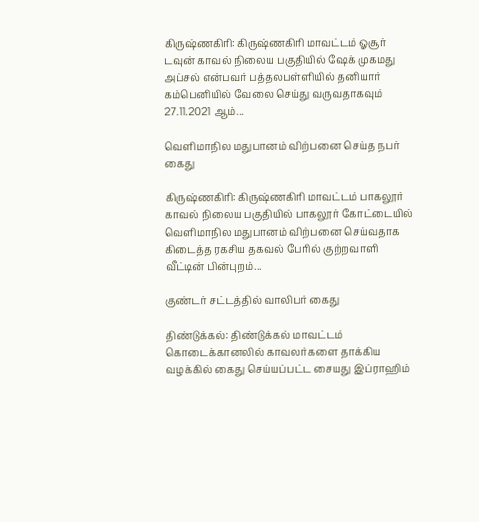கிருஷ்ணகிரி: கிருஷ்ணகிரி மாவட்டம் ஓசூர் டவுன் காவல் நிலைய பகுதியில் ஷேக் முகமது அப்சல் என்பவர் பத்தலபள்ளியில் தனியார் கம்பெனியில் வேலை செய்து வருவதாகவும் 27.11.2021 ஆம்...

வெளிமாநில மதுபானம் விற்பனை செய்த நபர் கைது

கிருஷ்ணகிரி: கிருஷ்ணகிரி மாவட்டம் பாகலூர் காவல் நிலைய பகுதியில் பாகலூர் கோட்டையில் வெளிமாநில மதுபானம் விற்பனை செய்வதாக கிடைத்த ரகசிய தகவல் பேரில் குற்றவாளி வீட்டின் பின்புறம்...

குண்டர் சட்டத்தில் வாலிபர் கைது

திண்டுக்கல்: திண்டுக்கல் மாவட்டம் கொடைக்கானலில் காவலர்களை தாக்கிய வழக்கில் கைது செய்யப்பட்ட சையது இப்ராஹிம்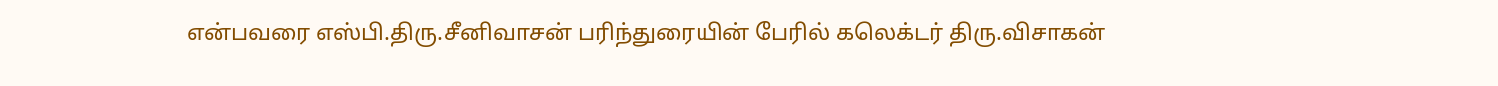என்பவரை எஸ்பி.திரு.சீனிவாசன் பரிந்துரையின் பேரில் கலெக்டர் திரு.விசாகன்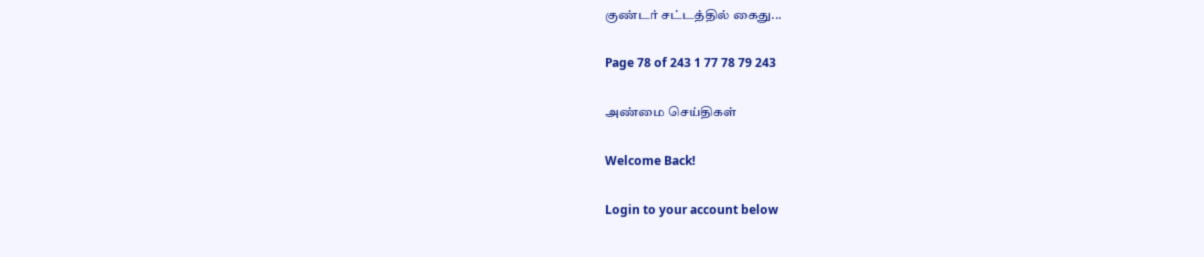குண்டர் சட்டத்தில் கைது...

Page 78 of 243 1 77 78 79 243

அண்மை செய்திகள்

Welcome Back!

Login to your account below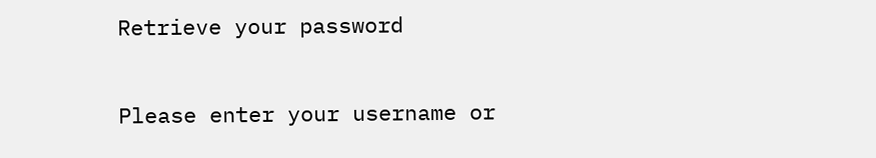Retrieve your password

Please enter your username or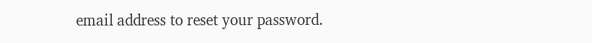email address to reset your password.